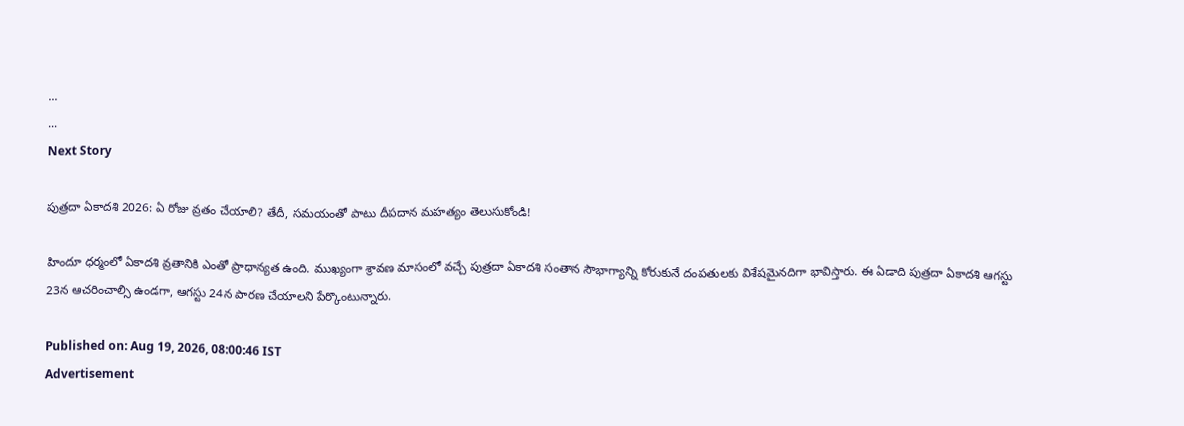...
...
Next Story

పుత్రదా ఏకాదశి 2026: ఏ రోజు వ్రతం చేయాలి? తేదీ, సమయంతో పాటు దీపదాన మహత్యం తెలుసుకోండి!

హిందూ ధర్మంలో ఏకాదశి వ్రతానికి ఎంతో ప్రాధాన్యత ఉంది. ముఖ్యంగా శ్రావణ మాసంలో వచ్చే పుత్రదా ఏకాదశి సంతాన సౌభాగ్యాన్ని కోరుకునే దంపతులకు విశేషమైనదిగా భావిస్తారు. ఈ ఏడాది పుత్రదా ఏకాదశి ఆగస్టు 23న ఆచరించాల్సి ఉండగా, ఆగస్టు 24న పారణ చేయాలని పేర్కొంటున్నారు.

Published on: Aug 19, 2026, 08:00:46 IST
Advertisement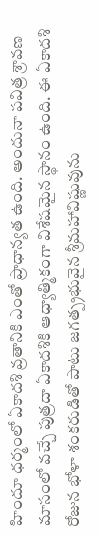హిందూ ధర్మంలో ఏకాదశి వ్రతానికి ఎంతో ప్రాధాన్యత ఉంది. అందునా పవిత్ర శ్రావణ మాసంలో వచ్చే పుత్రదా ఏకాదశికి ఆధ్యాత్మికంగా విశేషమైన స్థానం ఉంది. ఈ ఏకాదశి రోజున భోళా శంకరుడితో పాటు జగత్ప్రభువైన శ్రీమహావిష్ణువును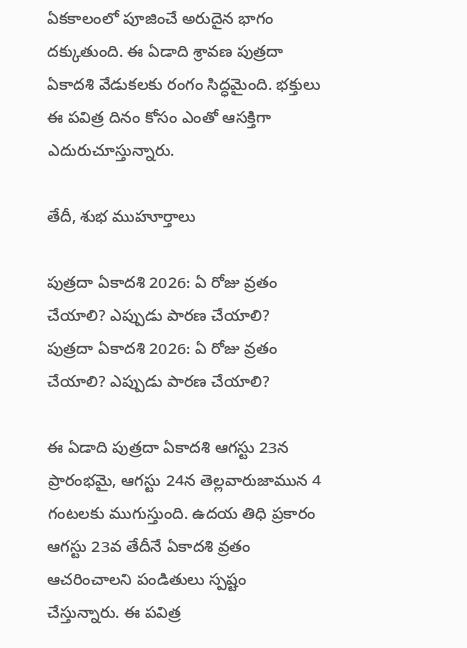ఏకకాలంలో పూజించే అరుదైన భాగం దక్కుతుంది. ఈ ఏడాది శ్రావణ పుత్రదా ఏకాదశి వేడుకలకు రంగం సిద్ధమైంది. భక్తులు ఈ పవిత్ర దినం కోసం ఎంతో ఆసక్తిగా ఎదురుచూస్తున్నారు.

తేదీ, శుభ ముహూర్తాలు

పుత్రదా ఏకాదశి 2026: ఏ రోజు వ్రతం చేయాలి? ఎప్పుడు పారణ చేయాలి?
పుత్రదా ఏకాదశి 2026: ఏ రోజు వ్రతం చేయాలి? ఎప్పుడు పారణ చేయాలి?

ఈ ఏడాది పుత్రదా ఏకాదశి ఆగస్టు 23న ప్రారంభమై, ఆగస్టు 24న తెల్లవారుజామున 4 గంటలకు ముగుస్తుంది. ఉదయ తిధి ప్రకారం ఆగస్టు 23వ తేదీనే ఏకాదశి వ్రతం ఆచరించాలని పండితులు స్పష్టం చేస్తున్నారు. ఈ పవిత్ర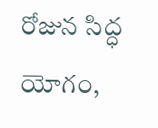రోజున సిద్ధ యోగం,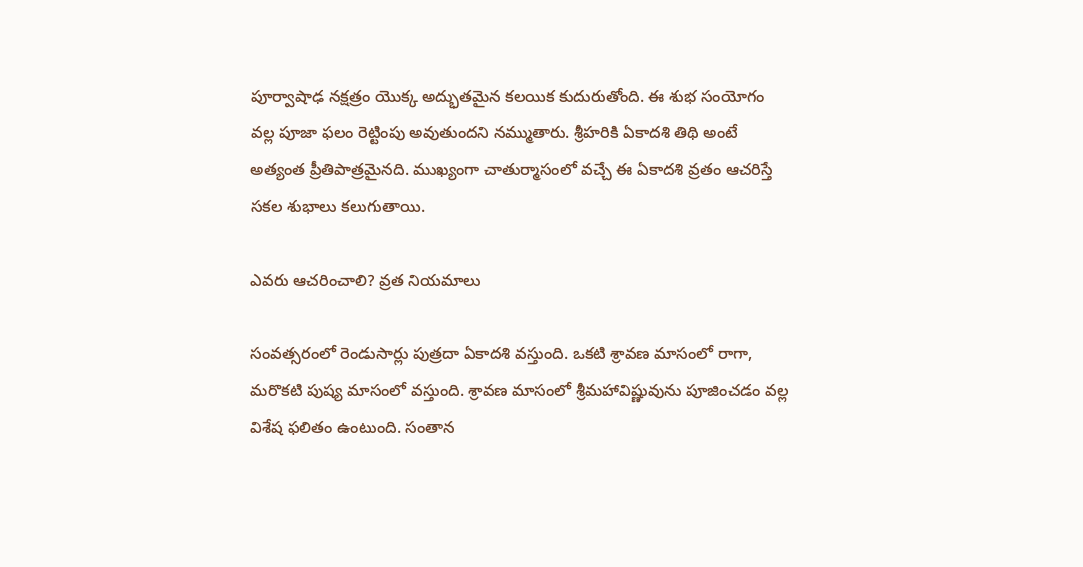పూర్వాషాఢ నక్షత్రం యొక్క అద్భుతమైన కలయిక కుదురుతోంది. ఈ శుభ సంయోగం వల్ల పూజా ఫలం రెట్టింపు అవుతుందని నమ్ముతారు. శ్రీహరికి ఏకాదశి తిథి అంటే అత్యంత ప్రీతిపాత్రమైనది. ముఖ్యంగా చాతుర్మాసంలో వచ్చే ఈ ఏకాదశి వ్రతం ఆచరిస్తే సకల శుభాలు కలుగుతాయి.

ఎవరు ఆచరించాలి? వ్రత నియమాలు

సంవత్సరంలో రెండుసార్లు పుత్రదా ఏకాదశి వస్తుంది. ఒకటి శ్రావణ మాసంలో రాగా, మరొకటి పుష్య మాసంలో వస్తుంది. శ్రావణ మాసంలో శ్రీమహావిష్ణువును పూజించడం వల్ల విశేష ఫలితం ఉంటుంది. సంతాన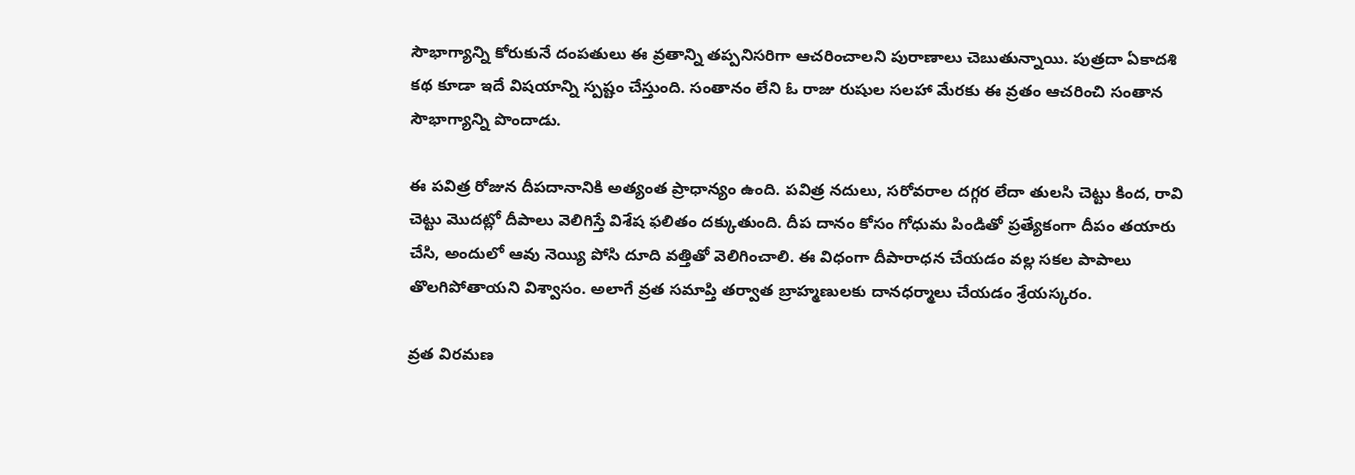సౌభాగ్యాన్ని కోరుకునే దంపతులు ఈ వ్రతాన్ని తప్పనిసరిగా ఆచరించాలని పురాణాలు చెబుతున్నాయి. పుత్రదా ఏకాదశి కథ కూడా ఇదే విషయాన్ని స్పష్టం చేస్తుంది. సంతానం లేని ఓ రాజు రుషుల సలహా మేరకు ఈ వ్రతం ఆచరించి సంతాన సౌభాగ్యాన్ని పొందాడు.

ఈ పవిత్ర రోజున దీపదానానికి అత్యంత ప్రాధాన్యం ఉంది. పవిత్ర నదులు, సరోవరాల దగ్గర లేదా తులసి చెట్టు కింద, రావి చెట్టు మొదట్లో దీపాలు వెలిగిస్తే విశేష ఫలితం దక్కుతుంది. దీప దానం కోసం గోధుమ పిండితో ప్రత్యేకంగా దీపం తయారు చేసి, అందులో ఆవు నెయ్యి పోసి దూది వత్తితో వెలిగించాలి. ఈ విధంగా దీపారాధన చేయడం వల్ల సకల పాపాలు తొలగిపోతాయని విశ్వాసం. అలాగే వ్రత సమాప్తి తర్వాత బ్రాహ్మణులకు దానధర్మాలు చేయడం శ్రేయస్కరం.

వ్రత విరమణ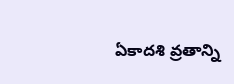ఏకాదశి వ్రతాన్ని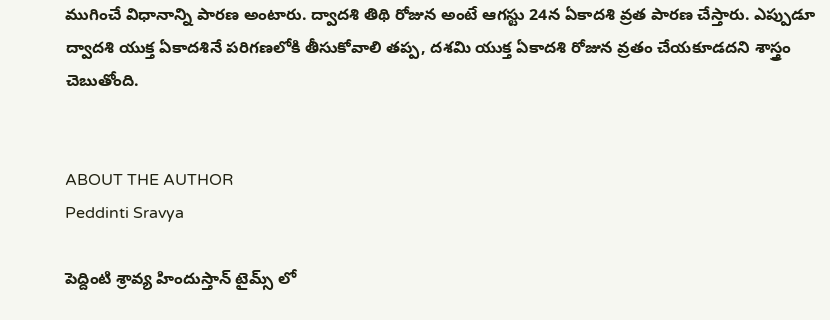ముగించే విధానాన్ని పారణ అంటారు. ద్వాదశి తిథి రోజున అంటే ఆగస్టు 24న ఏకాదశి వ్రత పారణ చేస్తారు. ఎప్పుడూ ద్వాదశి యుక్త ఏకాదశినే పరిగణలోకి తీసుకోవాలి తప్ప, దశమి యుక్త ఏకాదశి రోజున వ్రతం చేయకూడదని శాస్త్రం చెబుతోంది.


ABOUT THE AUTHOR
Peddinti Sravya

పెద్దింటి శ్రావ్య హిందుస్తాన్ టైమ్స్ లో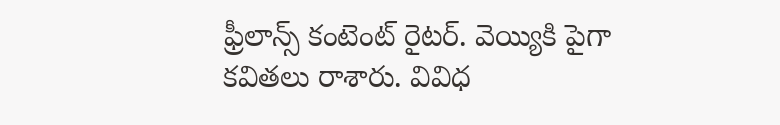ఫ్రీలాన్స్ కంటెంట్ రైటర్. వెయ్యికి పైగా కవితలు రాశారు. వివిధ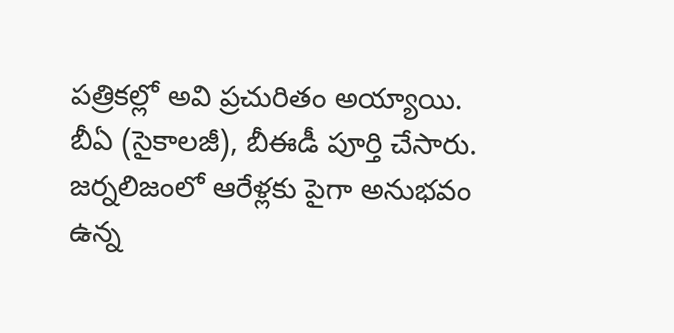పత్రికల్లో అవి ప్రచురితం అయ్యాయి. బీఏ (సైకాలజీ), బీఈడీ పూర్తి చేసారు. జర్నలిజంలో ఆరేళ్లకు పైగా అనుభవం ఉన్న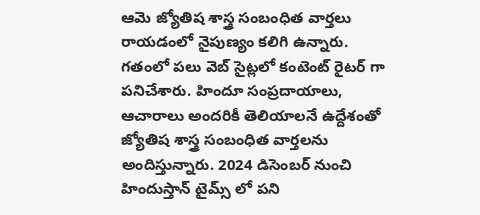ఆమె జ్యోతిష శాస్త్ర సంబంధిత వార్తలు రాయడంలో నైపుణ్యం కలిగి ఉన్నారు. గతంలో పలు వెబ్ సైట్లలో కంటెంట్ రైటర్ గా పనిచేశారు. హిందూ సంప్రదాయాలు, ఆచారాలు అందరికీ తెలియాలనే ఉద్దేశంతో జ్యోతిష శాస్త్ర సంబంధిత వార్తలను అందిస్తున్నారు. 2024 డిసెంబర్ నుంచి హిందుస్తాన్ టైమ్స్ లో పని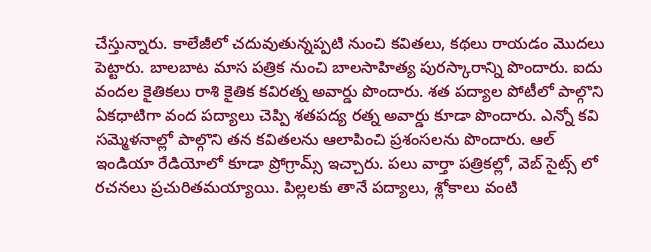చేస్తున్నారు. కాలేజీలో చదువుతున్నప్పటి నుంచి కవితలు, కథలు రాయడం మొదలు పెట్టారు. బాలబాట మాస పత్రిక నుంచి బాలసాహిత్య పురస్కారాన్ని పొందారు. ఐదు వందల కైతికలు రాశి కైతిక కవిరత్న అవార్డు పొందారు. శత పద్యాల పోటీలో పాల్గొని ఏకధాటిగా వంద పద్యాలు చెప్పి శతపద్య రత్న అవార్డు కూడా పొందారు. ఎన్నో కవి సమ్మెళనాల్లో పాల్గొని తన కవితలను ఆలాపించి ప్రశంసలను పొందారు. ఆల్ ఇండియా రేడియోలో కూడా ప్రోగ్రామ్స్ ఇచ్చారు. పలు వార్తా పత్రికల్లో, వెబ్ సైట్స్ లో రచనలు ప్రచురితమయ్యాయి. పిల్లలకు తానే పద్యాలు, శ్లోకాలు వంటి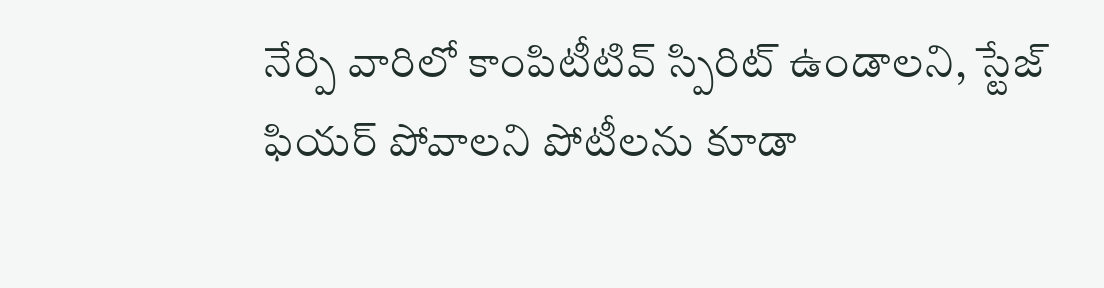నేర్పి వారిలో కాంపిటీటివ్ స్పిరిట్ ఉండాలని, స్టేజ్ ఫియర్ పోవాలని పోటీలను కూడా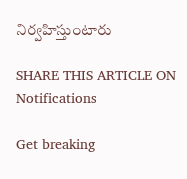నిర్వహిస్తుంటారు

SHARE THIS ARTICLE ON
Notifications

Get breaking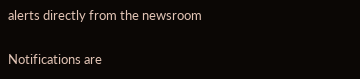alerts directly from the newsroom

Notifications are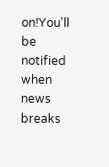on!You'll be notified when news breaks